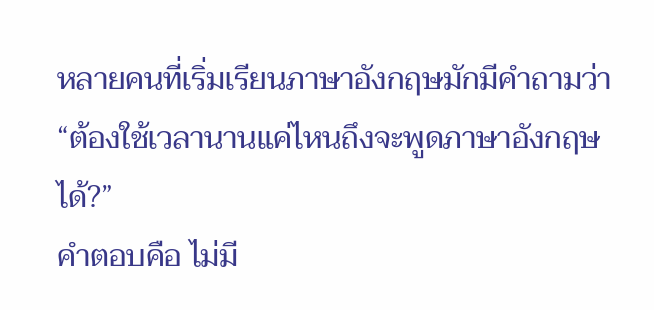หลายคนที่เริ่มเรียนภาษาอังกฤษมักมีคำถามว่า
“ต้องใช้เวลานานแค่ไหนถึงจะพูดภาษาอังกฤษได้?”
คำตอบคือ ไม่มี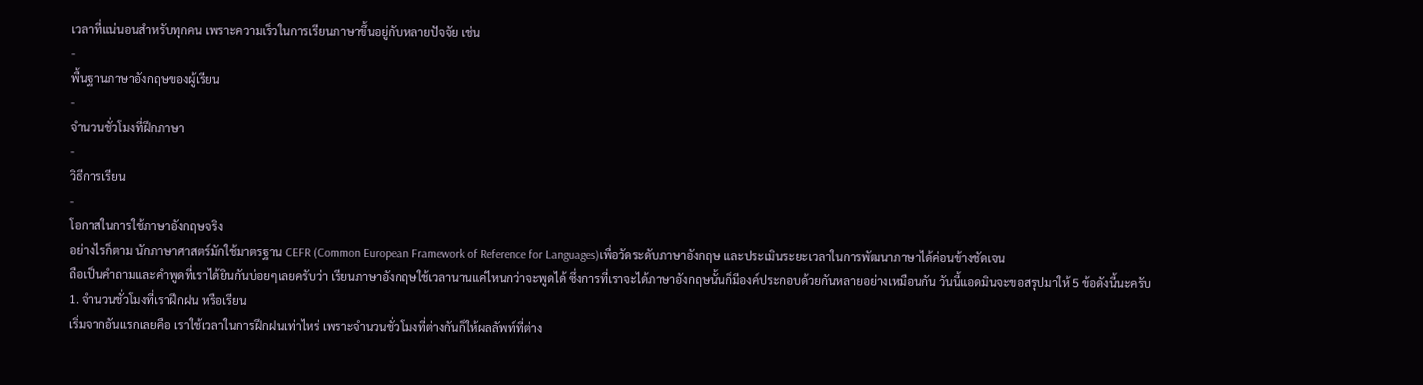เวลาที่แน่นอนสำหรับทุกคน เพราะความเร็วในการเรียนภาษาขึ้นอยู่กับหลายปัจจัย เช่น
-
พื้นฐานภาษาอังกฤษของผู้เรียน
-
จำนวนชั่วโมงที่ฝึกภาษา
-
วิธีการเรียน
-
โอกาสในการใช้ภาษาอังกฤษจริง
อย่างไรก็ตาม นักภาษาศาสตร์มักใช้มาตรฐาน CEFR (Common European Framework of Reference for Languages)เพื่อวัดระดับภาษาอังกฤษ และประเมินระยะเวลาในการพัฒนาภาษาได้ค่อนข้างชัดเจน
ถือเป็นคำถามและคำพูดที่เราได้ยินกันบ่อยๆเลยครับว่า เรียนภาษาอังกฤษใช้เวลานานแค่ไหนกว่าจะพูดได้ ซึ่งการที่เราจะได้ภาษาอังกฤษนั้นก็มีองค์ประกอบด้วยกันหลายอย่างเหมือนกัน วันนี้แอดมินจะขอสรุปมาให้ 5 ข้อดังนี้นะครับ
1. จำนวนชั่วโมงที่เราฝึกฝน หรือเรียน
เริ่มจากอันแรกเลยคือ เราใช้เวลาในการฝึกฝนเท่าไหร่ เพราะจำนวนชั่วโมงที่ต่างกันก็ให้ผลลัพท์ที่ต่าง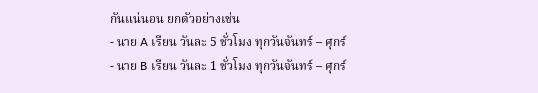กันแน่นอน ยกตัวอย่างเช่น
- นาย A เรียน วันละ 5 ชั่วโมง ทุกวันจันทร์ – ศุกร์
- นาย B เรียน วันละ 1 ชั่วโมง ทุกวันจันทร์ – ศุกร์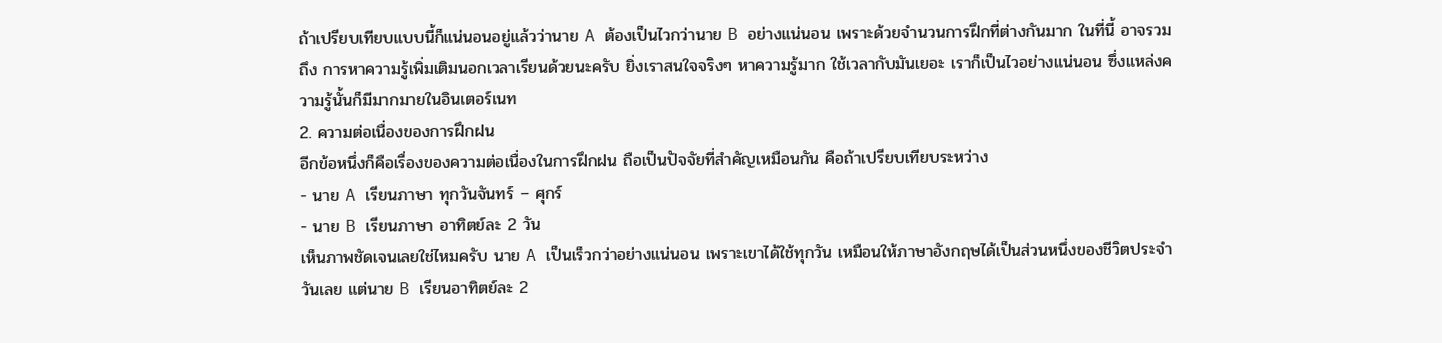ถ้าเปรียบเทียบแบบนี้ก็แน่นอนอยู่แล้วว่านาย A ต้องเป็นไวกว่านาย B อย่างแน่นอน เพราะด้วยจำนวนการฝึกที่ต่างกันมาก ในที่นี้ อาจรวมถึง การหาความรู้เพิ่มเติมนอกเวลาเรียนด้วยนะครับ ยิ่งเราสนใจจริงๆ หาความรู้มาก ใช้เวลากับมันเยอะ เราก็เป็นไวอย่างแน่นอน ซึ่งแหล่งความรู้นั้นก็มีมากมายในอินเตอร์เนท
2. ความต่อเนื่องของการฝึกฝน
อีกข้อหนึ่งก็คือเรื่องของความต่อเนื่องในการฝึกฝน ถือเป็นปัจจัยที่สำคัญเหมือนกัน คือถ้าเปรียบเทียบระหว่าง
- นาย A เรียนภาษา ทุกวันจันทร์ – ศุกร์
- นาย B เรียนภาษา อาทิตย์ละ 2 วัน
เห็นภาพชัดเจนเลยใช่ไหมครับ นาย A เป็นเร็วกว่าอย่างแน่นอน เพราะเขาได้ใช้ทุกวัน เหมือนให้ภาษาอังกฤษได้เป็นส่วนหนึ่งของชีวิตประจำวันเลย แต่นาย B เรียนอาทิตย์ละ 2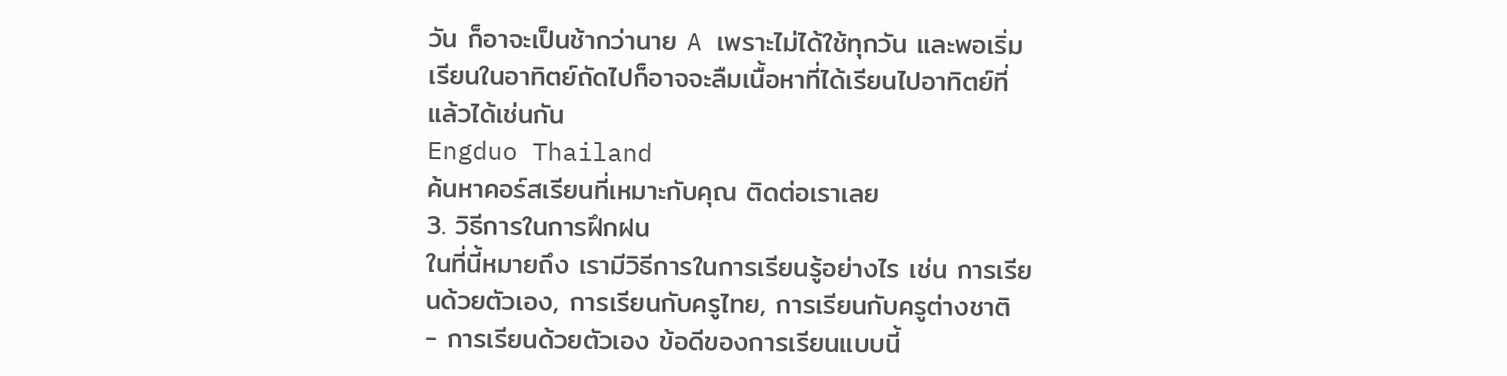วัน ก็อาจะเป็นช้ากว่านาย A เพราะไม่ได้ใช้ทุกวัน และพอเริ่มเรียนในอาทิตย์ถัดไปก็อาจจะลืมเนื้อหาที่ได้เรียนไปอาทิตย์ที่แล้วได้เช่นกัน
Engduo Thailand
ค้นหาคอร์สเรียนที่เหมาะกับคุณ ติดต่อเราเลย
3. วิธีการในการฝึกฝน
ในที่นี้หมายถึง เรามีวิธีการในการเรียนรู้อย่างไร เช่น การเรียนด้วยตัวเอง, การเรียนกับครูไทย, การเรียนกับครูต่างชาติ
- การเรียนด้วยตัวเอง ข้อดีของการเรียนแบบนี้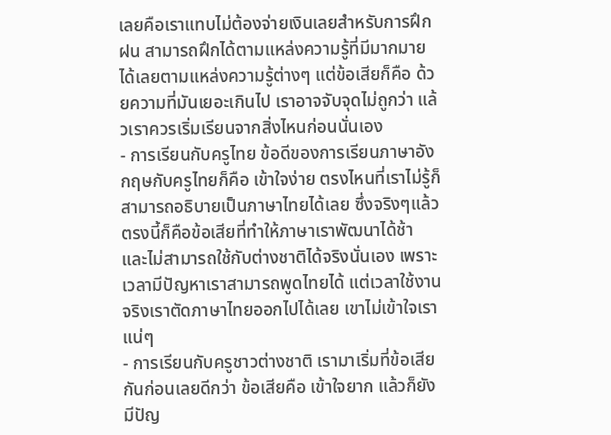เลยคือเราแทบไม่ต้องจ่ายเงินเลยสำหรับการฝึกฝน สามารถฝึกได้ตามแหล่งความรู้ที่มีมากมายได้เลยตามแหล่งความรู้ต่างๆ แต่ข้อเสียก็คือ ด้วยความที่มันเยอะเกินไป เราอาจจับจุดไม่ถูกว่า แล้วเราควรเริ่มเรียนจากสิ่งไหนก่อนนั่นเอง
- การเรียนกับครูไทย ข้อดีของการเรียนภาษาอังกฤษกับครูไทยก็คือ เข้าใจง่าย ตรงไหนที่เราไม่รู้ก็สามารถอธิบายเป็นภาษาไทยได้เลย ซึ่งจริงๆแล้วตรงนี้ก็คือข้อเสียที่ทำให้ภาษาเราพัฒนาได้ช้า และไม่สามารถใช้กับต่างชาติได้จริงนั่นเอง เพราะเวลามีปัญหาเราสามารถพูดไทยได้ แต่เวลาใช้งานจริงเราตัดภาษาไทยออกไปได้เลย เขาไม่เข้าใจเราแน่ๆ
- การเรียนกับครูชาวต่างชาติ เรามาเริ่มที่ข้อเสียกันก่อนเลยดีกว่า ข้อเสียคือ เข้าใจยาก แล้วก็ยังมีปัญ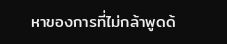หาของการที่ไม่กล้าพูดด้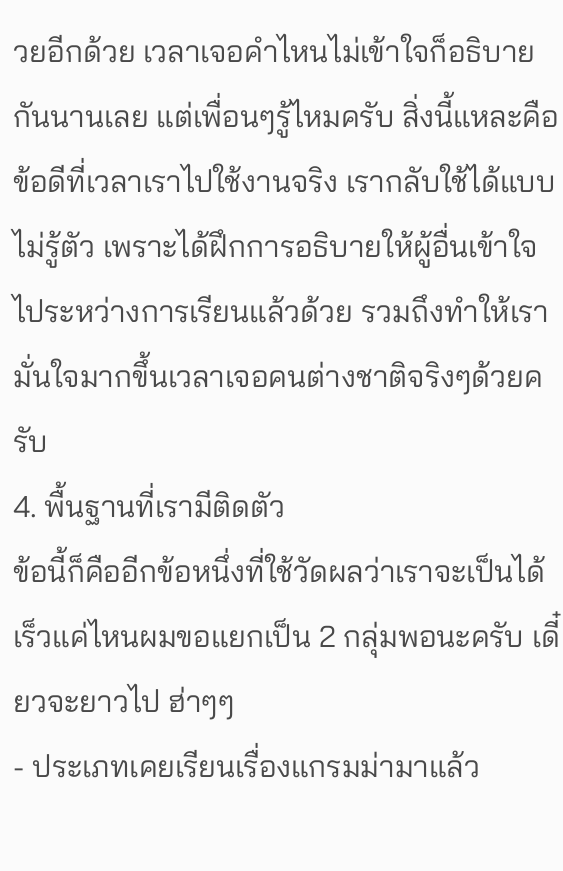วยอีกด้วย เวลาเจอคำไหนไม่เข้าใจก็อธิบายกันนานเลย แต่เพื่อนๆรู้ไหมครับ สิ่งนี้แหละคือข้อดีที่เวลาเราไปใช้งานจริง เรากลับใช้ได้แบบไม่รู้ตัว เพราะได้ฝึกการอธิบายให้ผู้อื่นเข้าใจไประหว่างการเรียนแล้วด้วย รวมถึงทำให้เรามั่นใจมากขึ้นเวลาเจอคนต่างชาติจริงๆด้วยครับ
4. พื้นฐานที่เรามีติดตัว
ข้อนี้ก็คืออีกข้อหนึ่งที่ใช้วัดผลว่าเราจะเป็นได้เร็วแค่ไหนผมขอแยกเป็น 2 กลุ่มพอนะครับ เดี๋ยวจะยาวไป ฮ่าๆๆ
- ประเภทเคยเรียนเรื่องแกรมม่ามาแล้ว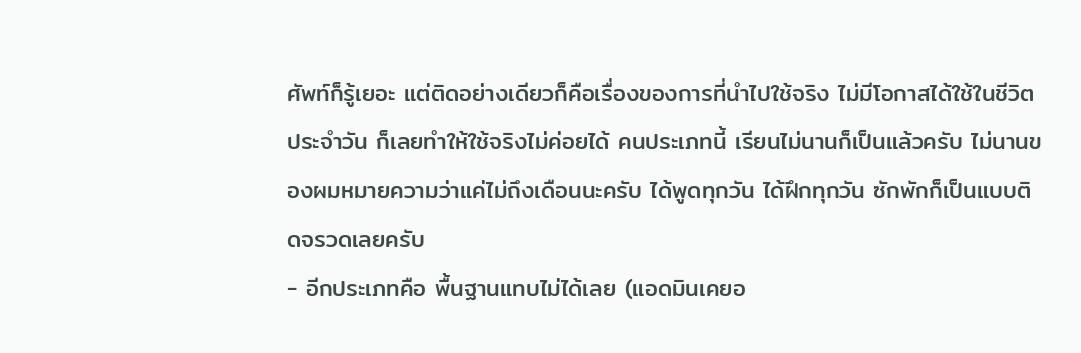ศัพท์ก็รู้เยอะ แต่ติดอย่างเดียวก็คือเรื่องของการที่นำไปใช้จริง ไม่มีโอกาสได้ใช้ในชีวิตประจำวัน ก็เลยทำให้ใช้จริงไม่ค่อยได้ คนประเภทนี้ เรียนไม่นานก็เป็นแล้วครับ ไม่นานของผมหมายความว่าแค่ไม่ถึงเดือนนะครับ ได้พูดทุกวัน ได้ฝึกทุกวัน ซักพักก็เป็นแบบติดจรวดเลยครับ
- อีกประเภทคือ พื้นฐานแทบไม่ได้เลย (แอดมินเคยอ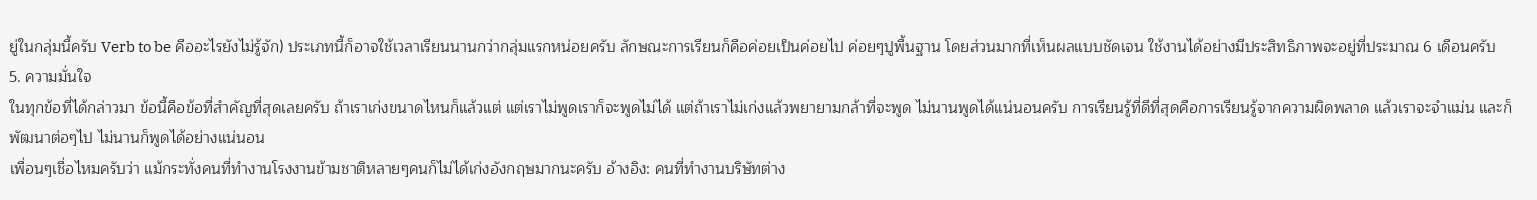ยู่ในกลุ่มนี้ครับ Verb to be คืออะไรยังไม่รู้จัก) ประเภทนี้ก็อาจใช้เวลาเรียนนานกว่ากลุ่มแรกหน่อยครับ ลักษณะการเรียนก็คือค่อยเป็นค่อยไป ค่อยๆปูพื้นฐาน โดยส่วนมากที่เห็นผลแบบชัดเจน ใช้งานได้อย่างมีประสิทธิภาพจะอยู่ที่ประมาณ 6 เดือนครับ
5. ความมั่นใจ
ในทุกข้อที่ได้กล่าวมา ข้อนี้คือข้อที่สำคัญที่สุดเลยครับ ถ้าเราเก่งขนาดไหนก็แล้วแต่ แต่เราไม่พูดเราก็จะพูดไม่ได้ แต่ถ้าเราไม่เก่งแล้วพยายามกล้าที่จะพูด ไม่นานพูดได้แน่นอนครับ การเรียนรู้ที่ดีที่สุดคือการเรียนรู้จากความผิดพลาด แล้วเราจะจำแม่น และก็พัฒนาต่อๆไป ไม่นานก็พูดได้อย่างแน่นอน
เพื่อนๆเชื่อไหมครับว่า แม้กระทั่งคนที่ทำงานโรงงานข้ามชาติหลายๆคนก็ไม่ได้เก่งอังกฤษมากนะครับ อ้างอิง: คนที่ทำงานบริษัทต่าง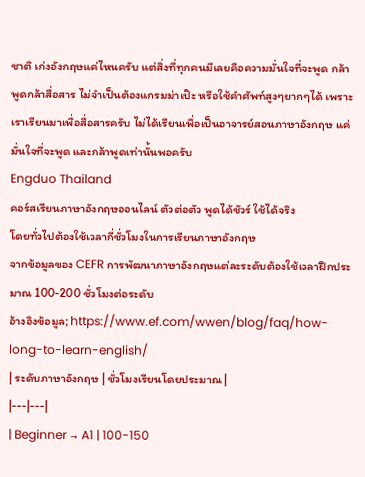ชาติ เก่งอังกฤษแค่ไหนครับ แต่สิ่งที่ทุกคนมีเลยคือความมั่นใจที่จะพูด กล้าพูดกล้าสื่อสาร ไม่จำเป็นต้องแกรมม่าเป๊ะ หรือใช้คำศัพท์สูงๆยากๆได้ เพราะเราเรียนมาเพื่อสื่อสารครับ ไม่ได้เรียนเพื่อเป็นอาจารย์สอนภาษาอังกฤษ แค่มั่นใจที่จะพูด และกล้าพูดเท่านั้นพอครับ
Engduo Thailand
คอร์สเรียนภาษาอังกฤษออนไลน์ ตัวต่อตัว พูดได้ชัวร์ ใช้ได้จริง
โดยทั่วไปต้องใช้เวลากี่ชั่วโมงในการเรียนภาษาอังกฤษ
จากข้อมูลของ CEFR การพัฒนาภาษาอังกฤษแต่ละระดับต้องใช้เวลาฝึกประมาณ 100-200 ชั่วโมงต่อระดับ
อ้างอิงข้อมูล; https://www.ef.com/wwen/blog/faq/how-long-to-learn-english/
| ระดับภาษาอังกฤษ | ชั่วโมงเรียนโดยประมาณ |
|---|---|
| Beginner → A1 | 100-150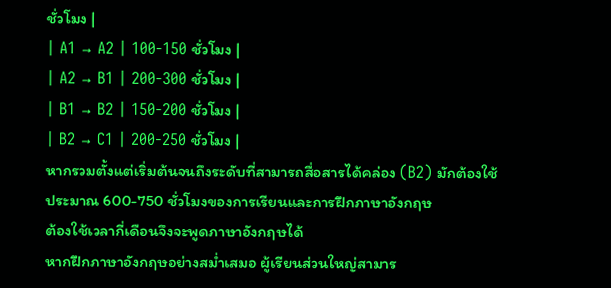ชั่วโมง |
| A1 → A2 | 100-150 ชั่วโมง |
| A2 → B1 | 200-300 ชั่วโมง |
| B1 → B2 | 150-200 ชั่วโมง |
| B2 → C1 | 200-250 ชั่วโมง |
หากรวมตั้งแต่เริ่มต้นจนถึงระดับที่สามารถสื่อสารได้คล่อง (B2) มักต้องใช้ประมาณ 600-750 ชั่วโมงของการเรียนและการฝึกภาษาอังกฤษ
ต้องใช้เวลากี่เดือนจึงจะพูดภาษาอังกฤษได้
หากฝึกภาษาอังกฤษอย่างสม่ำเสมอ ผู้เรียนส่วนใหญ่สามาร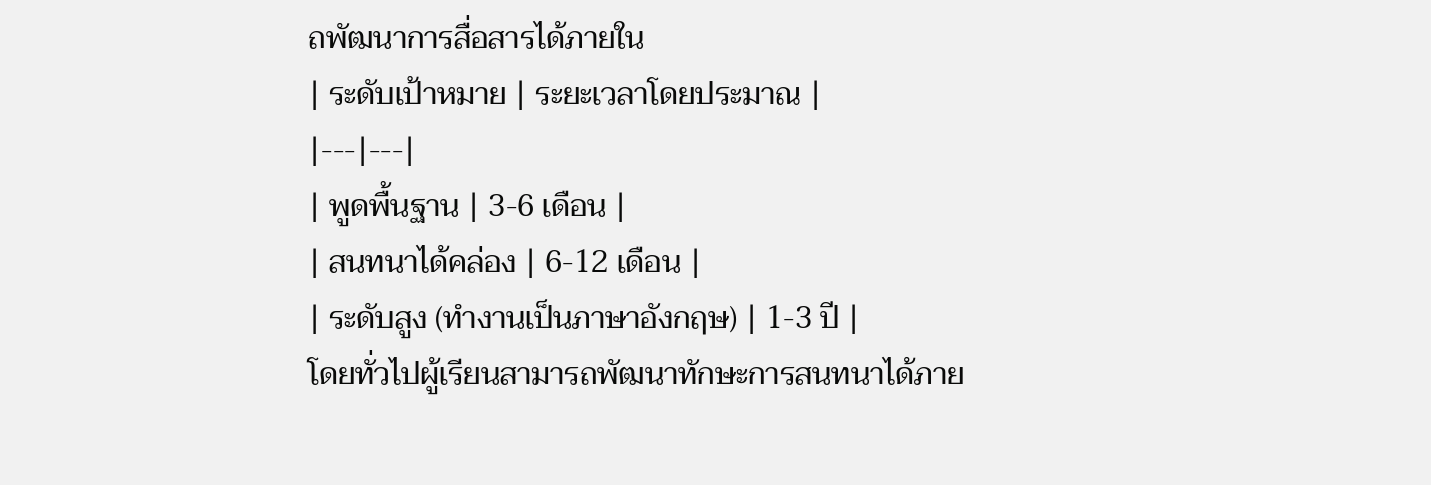ถพัฒนาการสื่อสารได้ภายใน
| ระดับเป้าหมาย | ระยะเวลาโดยประมาณ |
|---|---|
| พูดพื้นฐาน | 3-6 เดือน |
| สนทนาได้คล่อง | 6-12 เดือน |
| ระดับสูง (ทำงานเป็นภาษาอังกฤษ) | 1-3 ปี |
โดยทั่วไปผู้เรียนสามารถพัฒนาทักษะการสนทนาได้ภาย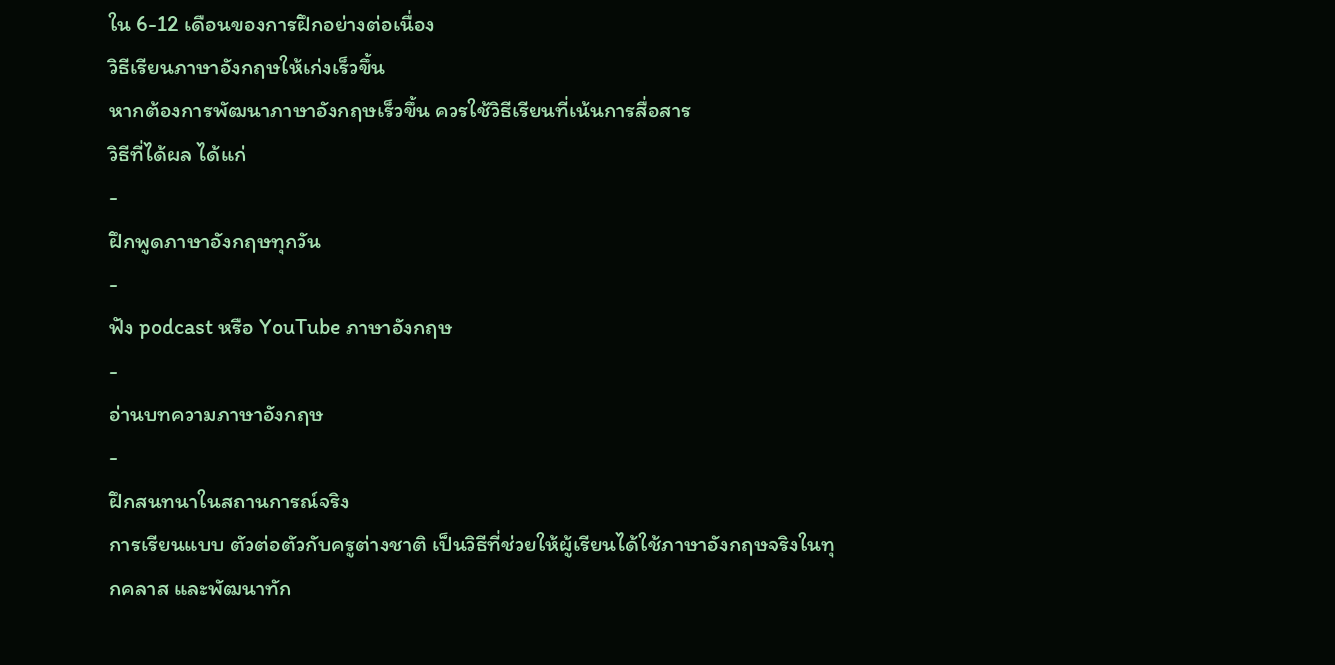ใน 6-12 เดือนของการฝึกอย่างต่อเนื่อง
วิธีเรียนภาษาอังกฤษให้เก่งเร็วขึ้น
หากต้องการพัฒนาภาษาอังกฤษเร็วขึ้น ควรใช้วิธีเรียนที่เน้นการสื่อสาร
วิธีที่ได้ผล ได้แก่
-
ฝึกพูดภาษาอังกฤษทุกวัน
-
ฟัง podcast หรือ YouTube ภาษาอังกฤษ
-
อ่านบทความภาษาอังกฤษ
-
ฝึกสนทนาในสถานการณ์จริง
การเรียนแบบ ตัวต่อตัวกับครูต่างชาติ เป็นวิธีที่ช่วยให้ผู้เรียนได้ใช้ภาษาอังกฤษจริงในทุกคลาส และพัฒนาทัก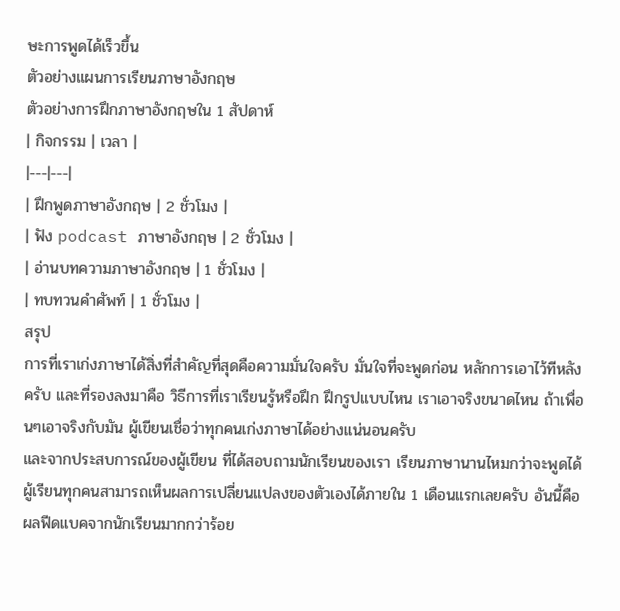ษะการพูดได้เร็วขึ้น
ตัวอย่างแผนการเรียนภาษาอังกฤษ
ตัวอย่างการฝึกภาษาอังกฤษใน 1 สัปดาห์
| กิจกรรม | เวลา |
|---|---|
| ฝึกพูดภาษาอังกฤษ | 2 ชั่วโมง |
| ฟัง podcast ภาษาอังกฤษ | 2 ชั่วโมง |
| อ่านบทความภาษาอังกฤษ | 1 ชั่วโมง |
| ทบทวนคำศัพท์ | 1 ชั่วโมง |
สรุป
การที่เราเก่งภาษาได้สิ่งที่สำคัญที่สุดคือความมั่นใจครับ มั่นใจที่จะพูดก่อน หลักการเอาไว้ทีหลังครับ และที่รองลงมาคือ วิธีการที่เราเรียนรู้หรือฝึก ฝึกรูปแบบไหน เราเอาจริงขนาดไหน ถ้าเพื่อนๆเอาจริงกับมัน ผู้เขียนเชื่อว่าทุกคนเก่งภาษาได้อย่างแน่นอนครับ
และจากประสบการณ์ของผู้เขียน ที่ได้สอบถามนักเรียนของเรา เรียนภาษานานไหมกว่าจะพูดได้ ผู้เรียนทุกคนสามารถเห็นผลการเปลี่ยนแปลงของตัวเองได้ภายใน 1 เดือนแรกเลยครับ อันนี้คือผลฟีดแบคจากนักเรียนมากกว่าร้อย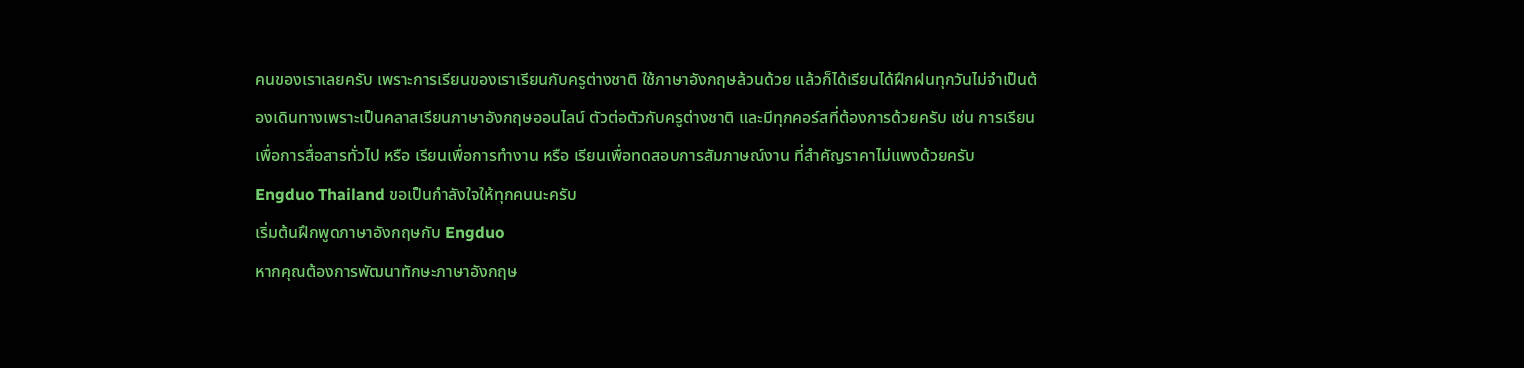คนของเราเลยครับ เพราะการเรียนของเราเรียนกับครูต่างชาติ ใช้ภาษาอังกฤษล้วนด้วย แล้วก็ได้เรียนได้ฝึกฝนทุกวันไม่จำเป็นต้องเดินทางเพราะเป็นคลาสเรียนภาษาอังกฤษออนไลน์ ตัวต่อตัวกับครูต่างชาติ และมีทุกคอร์สที่ต้องการด้วยครับ เช่น การเรียนเพื่อการสื่อสารทั่วไป หรือ เรียนเพื่อการทำงาน หรือ เรียนเพื่อทดสอบการสัมภาษณ์งาน ที่สำคัญราคาไม่แพงด้วยครับ
Engduo Thailand ขอเป็นกำลังใจให้ทุกคนนะครับ
เริ่มต้นฝึกพูดภาษาอังกฤษกับ Engduo
หากคุณต้องการพัฒนาทักษะภาษาอังกฤษ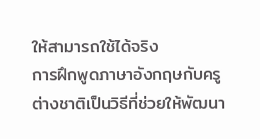ให้สามารถใช้ได้จริง
การฝึกพูดภาษาอังกฤษกับครูต่างชาติเป็นวิธีที่ช่วยให้พัฒนา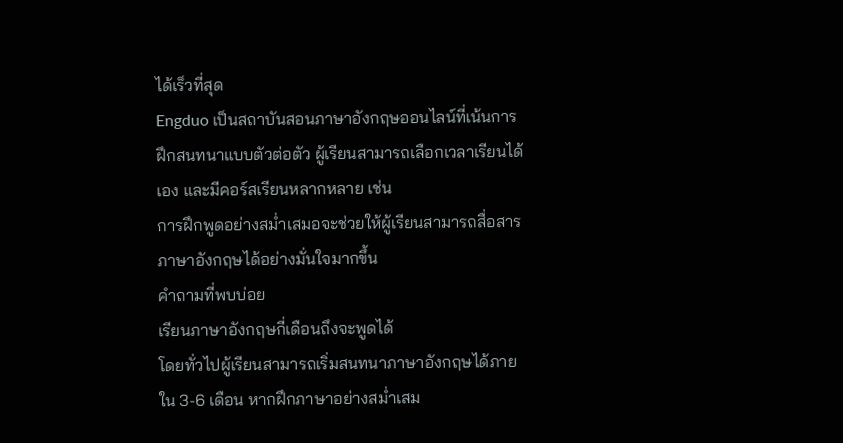ได้เร็วที่สุด
Engduo เป็นสถาบันสอนภาษาอังกฤษออนไลน์ที่เน้นการฝึกสนทนาแบบตัวต่อตัว ผู้เรียนสามารถเลือกเวลาเรียนได้เอง และมีคอร์สเรียนหลากหลาย เช่น
การฝึกพูดอย่างสม่ำเสมอจะช่วยให้ผู้เรียนสามารถสื่อสารภาษาอังกฤษได้อย่างมั่นใจมากขึ้น
คำถามที่พบบ่อย
เรียนภาษาอังกฤษกี่เดือนถึงจะพูดได้
โดยทั่วไปผู้เรียนสามารถเริ่มสนทนาภาษาอังกฤษได้ภายใน 3-6 เดือน หากฝึกภาษาอย่างสม่ำเสม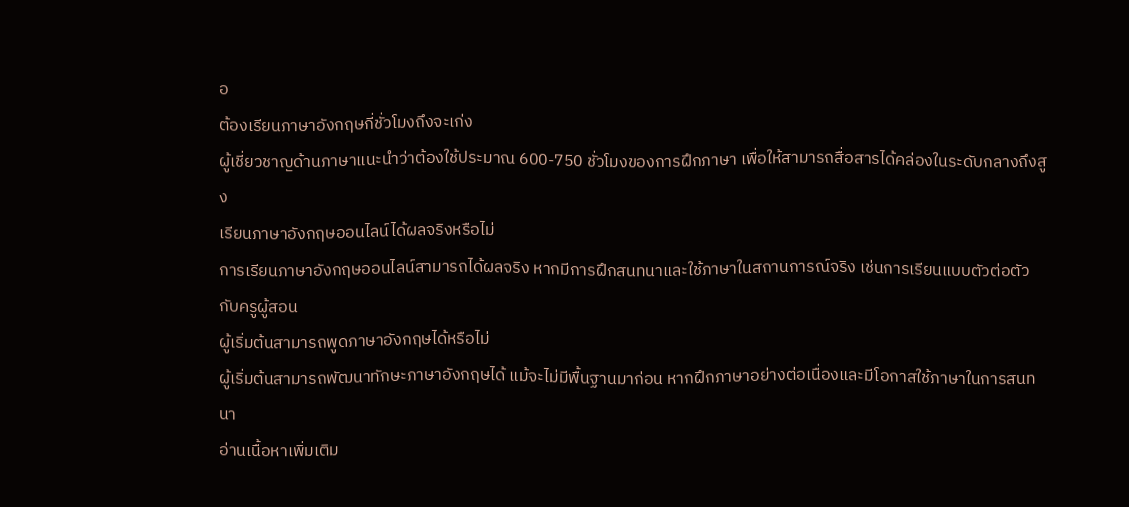อ
ต้องเรียนภาษาอังกฤษกี่ชั่วโมงถึงจะเก่ง
ผู้เชี่ยวชาญด้านภาษาแนะนำว่าต้องใช้ประมาณ 600-750 ชั่วโมงของการฝึกภาษา เพื่อให้สามารถสื่อสารได้คล่องในระดับกลางถึงสูง
เรียนภาษาอังกฤษออนไลน์ได้ผลจริงหรือไม่
การเรียนภาษาอังกฤษออนไลน์สามารถได้ผลจริง หากมีการฝึกสนทนาและใช้ภาษาในสถานการณ์จริง เช่นการเรียนแบบตัวต่อตัวกับครูผู้สอน
ผู้เริ่มต้นสามารถพูดภาษาอังกฤษได้หรือไม่
ผู้เริ่มต้นสามารถพัฒนาทักษะภาษาอังกฤษได้ แม้จะไม่มีพื้นฐานมาก่อน หากฝึกภาษาอย่างต่อเนื่องและมีโอกาสใช้ภาษาในการสนทนา
อ่านเนื้อหาเพิ่มเติม